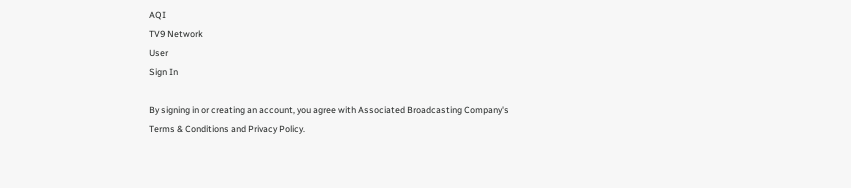AQI
TV9 Network
User
Sign In

By signing in or creating an account, you agree with Associated Broadcasting Company's Terms & Conditions and Privacy Policy.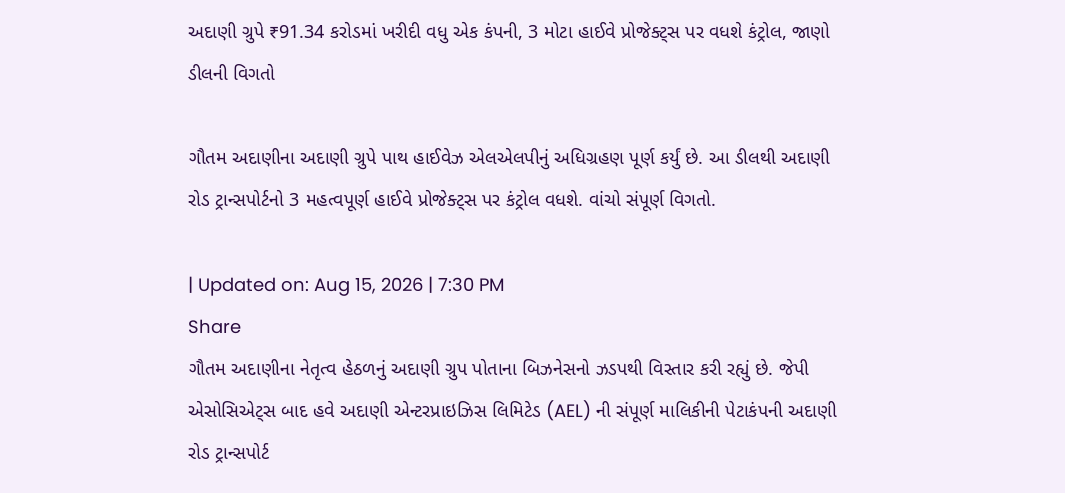અદાણી ગ્રુપે ₹91.34 કરોડમાં ખરીદી વધુ એક કંપની, 3 મોટા હાઈવે પ્રોજેક્ટ્સ પર વધશે કંટ્રોલ, જાણો ડીલની વિગતો

ગૌતમ અદાણીના અદાણી ગ્રુપે પાથ હાઈવેઝ એલએલપીનું અધિગ્રહણ પૂર્ણ કર્યું છે. આ ડીલથી અદાણી રોડ ટ્રાન્સપોર્ટનો 3 મહત્વપૂર્ણ હાઈવે પ્રોજેક્ટ્સ પર કંટ્રોલ વધશે. વાંચો સંપૂર્ણ વિગતો.

| Updated on: Aug 15, 2026 | 7:30 PM
Share
ગૌતમ અદાણીના નેતૃત્વ હેઠળનું અદાણી ગ્રુપ પોતાના બિઝનેસનો ઝડપથી વિસ્તાર કરી રહ્યું છે. જેપી એસોસિએટ્સ બાદ હવે અદાણી એન્ટરપ્રાઇઝિસ લિમિટેડ (AEL) ની સંપૂર્ણ માલિકીની પેટાકંપની અદાણી રોડ ટ્રાન્સપોર્ટ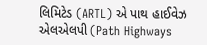લિમિટેડ (ARTL) એ પાથ હાઈવેઝ એલએલપી (Path Highways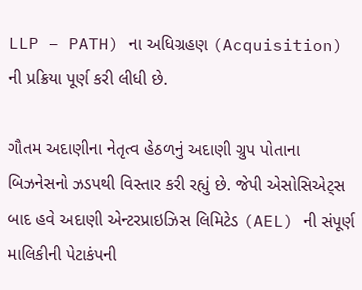LLP – PATH) ના અધિગ્રહણ (Acquisition) ની પ્રક્રિયા પૂર્ણ કરી લીધી છે.

ગૌતમ અદાણીના નેતૃત્વ હેઠળનું અદાણી ગ્રુપ પોતાના બિઝનેસનો ઝડપથી વિસ્તાર કરી રહ્યું છે. જેપી એસોસિએટ્સ બાદ હવે અદાણી એન્ટરપ્રાઇઝિસ લિમિટેડ (AEL) ની સંપૂર્ણ માલિકીની પેટાકંપની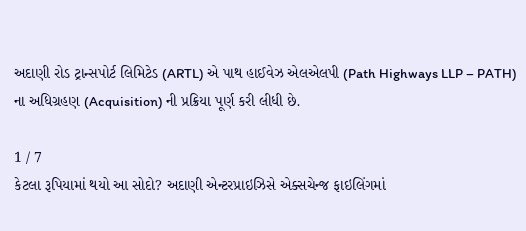અદાણી રોડ ટ્રાન્સપોર્ટ લિમિટેડ (ARTL) એ પાથ હાઈવેઝ એલએલપી (Path Highways LLP – PATH) ના અધિગ્રહણ (Acquisition) ની પ્રક્રિયા પૂર્ણ કરી લીધી છે.

1 / 7
કેટલા રૂપિયામાં થયો આ સોદો? અદાણી એન્ટરપ્રાઇઝિસે એક્સચેન્જ ફાઇલિંગમાં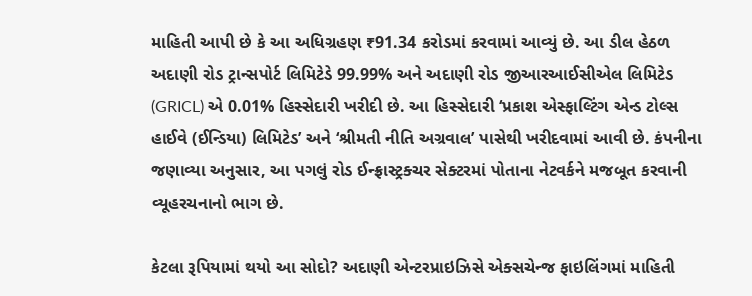માહિતી આપી છે કે આ અધિગ્રહણ ₹91.34 કરોડમાં કરવામાં આવ્યું છે. આ ડીલ હેઠળ અદાણી રોડ ટ્રાન્સપોર્ટ લિમિટેડે 99.99% અને અદાણી રોડ જીઆરઆઈસીએલ લિમિટેડ (GRICL) એ 0.01% હિસ્સેદારી ખરીદી છે. આ હિસ્સેદારી ‘પ્રકાશ એસ્ફાલ્ટિંગ એન્ડ ટોલ્સ હાઈવે (ઈન્ડિયા) લિમિટેડ’ અને ‘શ્રીમતી નીતિ અગ્રવાલ’ પાસેથી ખરીદવામાં આવી છે. કંપનીના જણાવ્યા અનુસાર, આ પગલું રોડ ઈન્ફ્રાસ્ટ્રક્ચર સેક્ટરમાં પોતાના નેટવર્કને મજબૂત કરવાની વ્યૂહરચનાનો ભાગ છે.

કેટલા રૂપિયામાં થયો આ સોદો? અદાણી એન્ટરપ્રાઇઝિસે એક્સચેન્જ ફાઇલિંગમાં માહિતી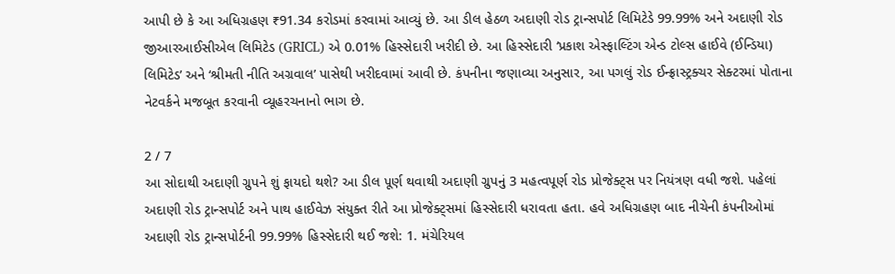આપી છે કે આ અધિગ્રહણ ₹91.34 કરોડમાં કરવામાં આવ્યું છે. આ ડીલ હેઠળ અદાણી રોડ ટ્રાન્સપોર્ટ લિમિટેડે 99.99% અને અદાણી રોડ જીઆરઆઈસીએલ લિમિટેડ (GRICL) એ 0.01% હિસ્સેદારી ખરીદી છે. આ હિસ્સેદારી ‘પ્રકાશ એસ્ફાલ્ટિંગ એન્ડ ટોલ્સ હાઈવે (ઈન્ડિયા) લિમિટેડ’ અને ‘શ્રીમતી નીતિ અગ્રવાલ’ પાસેથી ખરીદવામાં આવી છે. કંપનીના જણાવ્યા અનુસાર, આ પગલું રોડ ઈન્ફ્રાસ્ટ્રક્ચર સેક્ટરમાં પોતાના નેટવર્કને મજબૂત કરવાની વ્યૂહરચનાનો ભાગ છે.

2 / 7
આ સોદાથી અદાણી ગ્રુપને શું ફાયદો થશે? આ ડીલ પૂર્ણ થવાથી અદાણી ગ્રુપનું 3 મહત્વપૂર્ણ રોડ પ્રોજેક્ટ્સ પર નિયંત્રણ વધી જશે. પહેલાં અદાણી રોડ ટ્રાન્સપોર્ટ અને પાથ હાઈવેઝ સંયુક્ત રીતે આ પ્રોજેક્ટ્સમાં હિસ્સેદારી ધરાવતા હતા. હવે અધિગ્રહણ બાદ નીચેની કંપનીઓમાં અદાણી રોડ ટ્રાન્સપોર્ટની 99.99% હિસ્સેદારી થઈ જશે: 1. મંચેરિયલ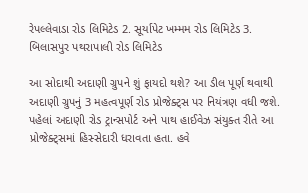રેપલ્લેવાડા રોડ લિમિટેડ 2. સૂર્યાપેટ ખમ્મમ રોડ લિમિટેડ 3. બિલાસપુર પથરાપાલી રોડ લિમિટેડ

આ સોદાથી અદાણી ગ્રુપને શું ફાયદો થશે? આ ડીલ પૂર્ણ થવાથી અદાણી ગ્રુપનું 3 મહત્વપૂર્ણ રોડ પ્રોજેક્ટ્સ પર નિયંત્રણ વધી જશે. પહેલાં અદાણી રોડ ટ્રાન્સપોર્ટ અને પાથ હાઈવેઝ સંયુક્ત રીતે આ પ્રોજેક્ટ્સમાં હિસ્સેદારી ધરાવતા હતા. હવે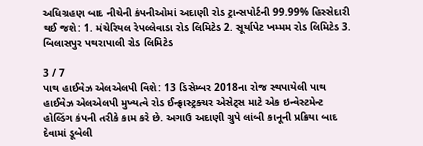અધિગ્રહણ બાદ નીચેની કંપનીઓમાં અદાણી રોડ ટ્રાન્સપોર્ટની 99.99% હિસ્સેદારી થઈ જશે: 1. મંચેરિયલ રેપલ્લેવાડા રોડ લિમિટેડ 2. સૂર્યાપેટ ખમ્મમ રોડ લિમિટેડ 3. બિલાસપુર પથરાપાલી રોડ લિમિટેડ

3 / 7
પાથ હાઈવેઝ એલએલપી વિશે: 13 ડિસેમ્બર 2018ના રોજ સ્થપાયેલી પાથ હાઈવેઝ એલએલપી મુખ્યત્વે રોડ ઈન્ફ્રાસ્ટ્રક્ચર એસેટ્સ માટે એક ઇન્વેસ્ટમેન્ટ હોલ્ડિંગ કંપની તરીકે કામ કરે છે. અગાઉ અદાણી ગ્રુપે લાંબી કાનૂની પ્રક્રિયા બાદ દેવામાં ડૂબેલી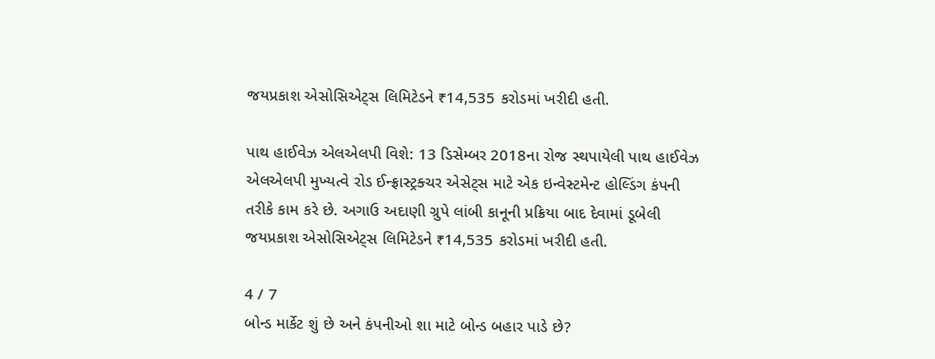જયપ્રકાશ એસોસિએટ્સ લિમિટેડને ₹14,535 કરોડમાં ખરીદી હતી.

પાથ હાઈવેઝ એલએલપી વિશે: 13 ડિસેમ્બર 2018ના રોજ સ્થપાયેલી પાથ હાઈવેઝ એલએલપી મુખ્યત્વે રોડ ઈન્ફ્રાસ્ટ્રક્ચર એસેટ્સ માટે એક ઇન્વેસ્ટમેન્ટ હોલ્ડિંગ કંપની તરીકે કામ કરે છે. અગાઉ અદાણી ગ્રુપે લાંબી કાનૂની પ્રક્રિયા બાદ દેવામાં ડૂબેલી જયપ્રકાશ એસોસિએટ્સ લિમિટેડને ₹14,535 કરોડમાં ખરીદી હતી.

4 / 7
બોન્ડ માર્કેટ શું છે અને કંપનીઓ શા માટે બોન્ડ બહાર પાડે છે?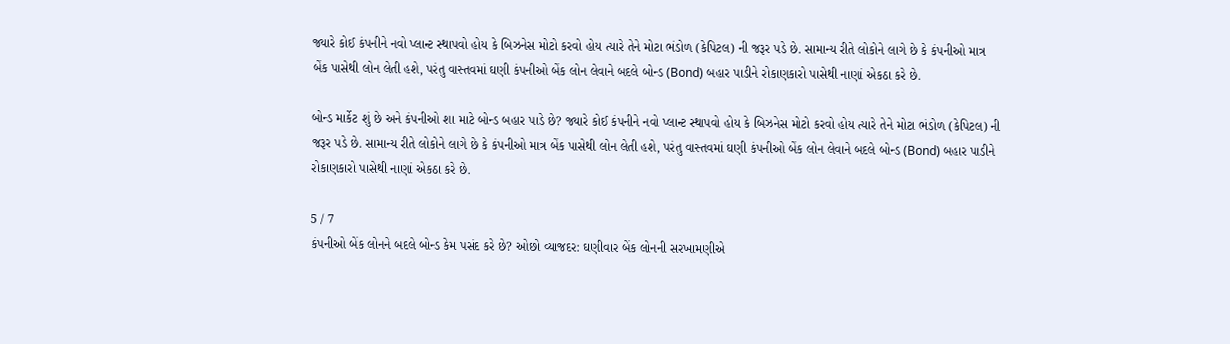જ્યારે કોઈ કંપનીને નવો પ્લાન્ટ સ્થાપવો હોય કે બિઝનેસ મોટો કરવો હોય ત્યારે તેને મોટા ભંડોળ (કેપિટલ) ની જરૂર પડે છે. સામાન્ય રીતે લોકોને લાગે છે કે કંપનીઓ માત્ર બેંક પાસેથી લોન લેતી હશે, પરંતુ વાસ્તવમાં ઘણી કંપનીઓ બેંક લોન લેવાને બદલે બોન્ડ (Bond) બહાર પાડીને રોકાણકારો પાસેથી નાણાં એકઠા કરે છે.

બોન્ડ માર્કેટ શું છે અને કંપનીઓ શા માટે બોન્ડ બહાર પાડે છે? જ્યારે કોઈ કંપનીને નવો પ્લાન્ટ સ્થાપવો હોય કે બિઝનેસ મોટો કરવો હોય ત્યારે તેને મોટા ભંડોળ (કેપિટલ) ની જરૂર પડે છે. સામાન્ય રીતે લોકોને લાગે છે કે કંપનીઓ માત્ર બેંક પાસેથી લોન લેતી હશે, પરંતુ વાસ્તવમાં ઘણી કંપનીઓ બેંક લોન લેવાને બદલે બોન્ડ (Bond) બહાર પાડીને રોકાણકારો પાસેથી નાણાં એકઠા કરે છે.

5 / 7
કંપનીઓ બેંક લોનને બદલે બોન્ડ કેમ પસંદ કરે છે? ઓછો વ્યાજદર: ઘણીવાર બેંક લોનની સરખામણીએ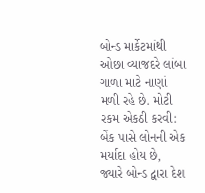બોન્ડ માર્કેટમાંથી ઓછા વ્યાજદરે લાંબા ગાળા માટે નાણાં મળી રહે છે. મોટી રકમ એકઠી કરવી: બેંક પાસે લોનની એક મર્યાદા હોય છે, જ્યારે બોન્ડ દ્વારા દેશ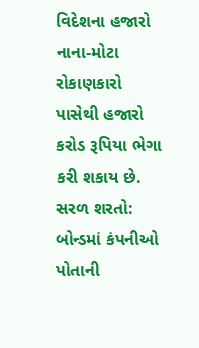વિદેશના હજારો નાના-મોટા રોકાણકારો પાસેથી હજારો કરોડ રૂપિયા ભેગા કરી શકાય છે. સરળ શરતો: બોન્ડમાં કંપનીઓ પોતાની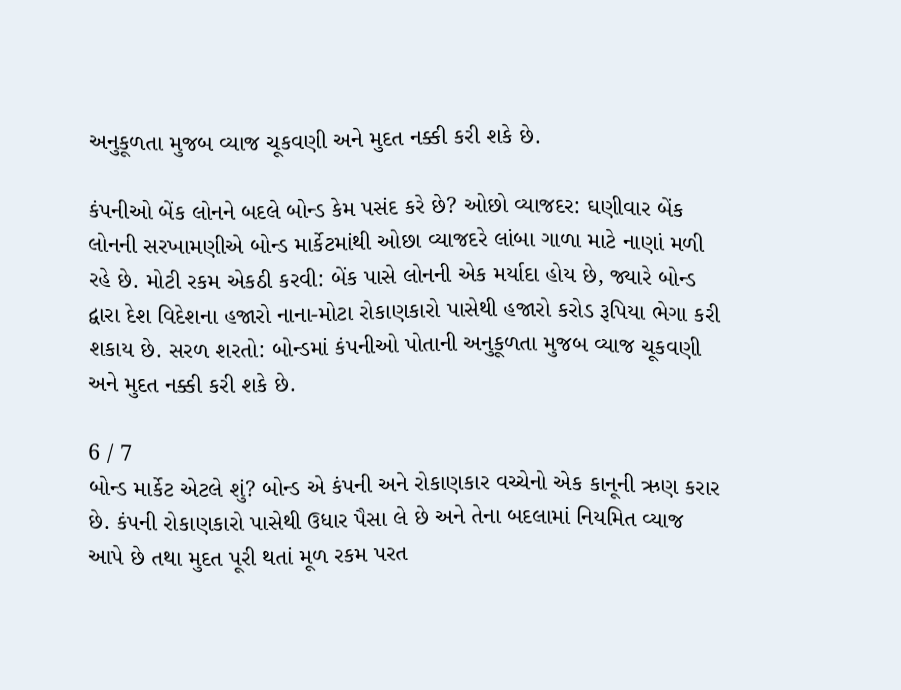અનુકૂળતા મુજબ વ્યાજ ચૂકવણી અને મુદત નક્કી કરી શકે છે.

કંપનીઓ બેંક લોનને બદલે બોન્ડ કેમ પસંદ કરે છે? ઓછો વ્યાજદર: ઘણીવાર બેંક લોનની સરખામણીએ બોન્ડ માર્કેટમાંથી ઓછા વ્યાજદરે લાંબા ગાળા માટે નાણાં મળી રહે છે. મોટી રકમ એકઠી કરવી: બેંક પાસે લોનની એક મર્યાદા હોય છે, જ્યારે બોન્ડ દ્વારા દેશ વિદેશના હજારો નાના-મોટા રોકાણકારો પાસેથી હજારો કરોડ રૂપિયા ભેગા કરી શકાય છે. સરળ શરતો: બોન્ડમાં કંપનીઓ પોતાની અનુકૂળતા મુજબ વ્યાજ ચૂકવણી અને મુદત નક્કી કરી શકે છે.

6 / 7
બોન્ડ માર્કેટ એટલે શું? બોન્ડ એ કંપની અને રોકાણકાર વચ્ચેનો એક કાનૂની ઋણ કરાર છે. કંપની રોકાણકારો પાસેથી ઉધાર પૈસા લે છે અને તેના બદલામાં નિયમિત વ્યાજ આપે છે તથા મુદત પૂરી થતાં મૂળ રકમ પરત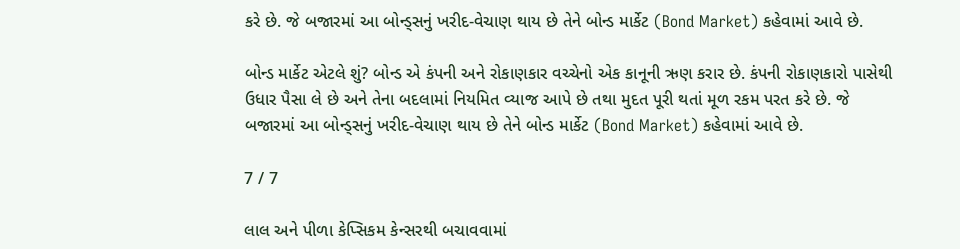કરે છે. જે બજારમાં આ બોન્ડ્સનું ખરીદ-વેચાણ થાય છે તેને બોન્ડ માર્કેટ (Bond Market) કહેવામાં આવે છે.

બોન્ડ માર્કેટ એટલે શું? બોન્ડ એ કંપની અને રોકાણકાર વચ્ચેનો એક કાનૂની ઋણ કરાર છે. કંપની રોકાણકારો પાસેથી ઉધાર પૈસા લે છે અને તેના બદલામાં નિયમિત વ્યાજ આપે છે તથા મુદત પૂરી થતાં મૂળ રકમ પરત કરે છે. જે બજારમાં આ બોન્ડ્સનું ખરીદ-વેચાણ થાય છે તેને બોન્ડ માર્કેટ (Bond Market) કહેવામાં આવે છે.

7 / 7

લાલ અને પીળા કેપ્સિકમ કેન્સરથી બચાવવામાં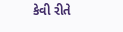કેવી રીતે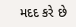મદદ કરે છે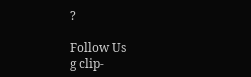?

Follow Us
g clip-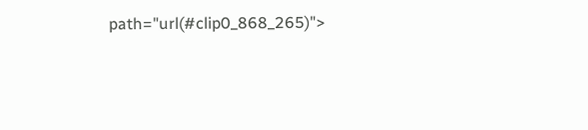path="url(#clip0_868_265)">